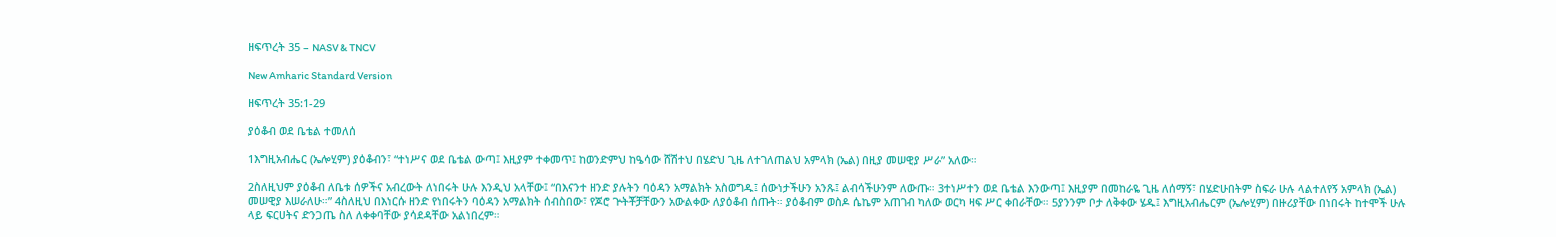ዘፍጥረት 35 – NASV & TNCV

New Amharic Standard Version

ዘፍጥረት 35:1-29

ያዕቆብ ወደ ቤቴል ተመለሰ

1እግዚአብሔር (ኤሎሂም) ያዕቆብን፣ “ተነሥና ወደ ቤቴል ውጣ፤ እዚያም ተቀመጥ፤ ከወንድምህ ከዔሳው ሸሽተህ በሄድህ ጊዜ ለተገለጠልህ አምላክ (ኤል) በዚያ መሠዊያ ሥራ” አለው።

2ስለዚህም ያዕቆብ ለቤቱ ሰዎችና አብረውት ለነበሩት ሁሉ እንዲህ አላቸው፤ “በእናንተ ዘንድ ያሉትን ባዕዳን አማልክት አስወግዱ፤ ሰውነታችሁን አንጹ፤ ልብሳችሁንም ለውጡ። 3ተነሥተን ወደ ቤቴል እንውጣ፤ እዚያም በመከራዬ ጊዜ ለሰማኝ፣ በሄድሁበትም ስፍራ ሁሉ ላልተለየኝ አምላክ (ኤል) መሠዊያ እሠራለሁ።” 4ስለዚህ በእነርሱ ዘንድ የነበሩትን ባዕዳን አማልክት ሰብስበው፣ የጆሮ ጕትቾቻቸውን አውልቀው ለያዕቆብ ሰጡት። ያዕቆብም ወስዶ ሴኬም አጠገብ ካለው ወርካ ዛፍ ሥር ቀበራቸው። 5ያንንም ቦታ ለቅቀው ሄዱ፤ እግዚአብሔርም (ኤሎሂም) በዙሪያቸው በነበሩት ከተሞች ሁሉ ላይ ፍርሀትና ድንጋጤ ስለ ለቀቀባቸው ያሳደዳቸው አልነበረም።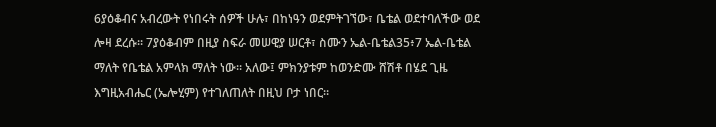6ያዕቆብና አብረውት የነበሩት ሰዎች ሁሉ፣ በከነዓን ወደምትገኘው፣ ቤቴል ወደተባለችው ወደ ሎዛ ደረሱ። 7ያዕቆብም በዚያ ስፍራ መሠዊያ ሠርቶ፣ ስሙን ኤል-ቤቴል35፥7 ኤል-ቤቴል ማለት የቤቴል አምላክ ማለት ነው። አለው፤ ምክንያቱም ከወንድሙ ሸሽቶ በሄደ ጊዜ እግዚአብሔር (ኤሎሂም) የተገለጠለት በዚህ ቦታ ነበር።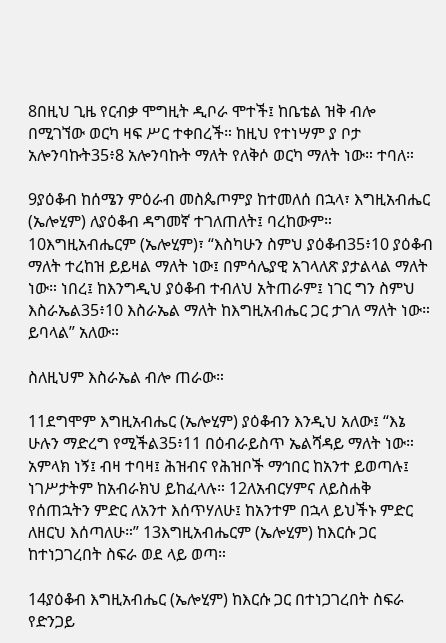8በዚህ ጊዜ የርብቃ ሞግዚት ዲቦራ ሞተች፤ ከቤቴል ዝቅ ብሎ በሚገኘው ወርካ ዛፍ ሥር ተቀበረች። ከዚህ የተነሣም ያ ቦታ አሎንባኩት35፥8 አሎንባኩት ማለት የለቅሶ ወርካ ማለት ነው። ተባለ።

9ያዕቆብ ከሰሜን ምዕራብ መስጴጦምያ ከተመለሰ በኋላ፣ እግዚአብሔር (ኤሎሂም) ለያዕቆብ ዳግመኛ ተገለጠለት፤ ባረከውም። 10እግዚአብሔርም (ኤሎሂም)፣ “እስካሁን ስምህ ያዕቆብ35፥10 ያዕቆብ ማለት ተረከዝ ይይዛል ማለት ነው፤ በምሳሌያዊ አገላለጽ ያታልላል ማለት ነው። ነበረ፤ ከእንግዲህ ያዕቆብ ተብለህ አትጠራም፤ ነገር ግን ስምህ እስራኤል35፥10 እስራኤል ማለት ከእግዚአብሔር ጋር ታገለ ማለት ነው። ይባላል” አለው።

ስለዚህም እስራኤል ብሎ ጠራው።

11ደግሞም እግዚአብሔር (ኤሎሂም) ያዕቆብን እንዲህ አለው፤ “እኔ ሁሉን ማድረግ የሚችል35፥11 በዕብራይስጥ ኤልሻዳይ ማለት ነው። አምላክ ነኝ፤ ብዛ ተባዛ፤ ሕዝብና የሕዝቦች ማኅበር ከአንተ ይወጣሉ፤ ነገሥታትም ከአብራክህ ይከፈላሉ። 12ለአብርሃምና ለይስሐቅ የሰጠኋትን ምድር ለአንተ እሰጥሃለሁ፤ ከአንተም በኋላ ይህችኑ ምድር ለዘርህ እሰጣለሁ።” 13እግዚአብሔርም (ኤሎሂም) ከእርሱ ጋር ከተነጋገረበት ስፍራ ወደ ላይ ወጣ።

14ያዕቆብ እግዚአብሔር (ኤሎሂም) ከእርሱ ጋር በተነጋገረበት ስፍራ የድንጋይ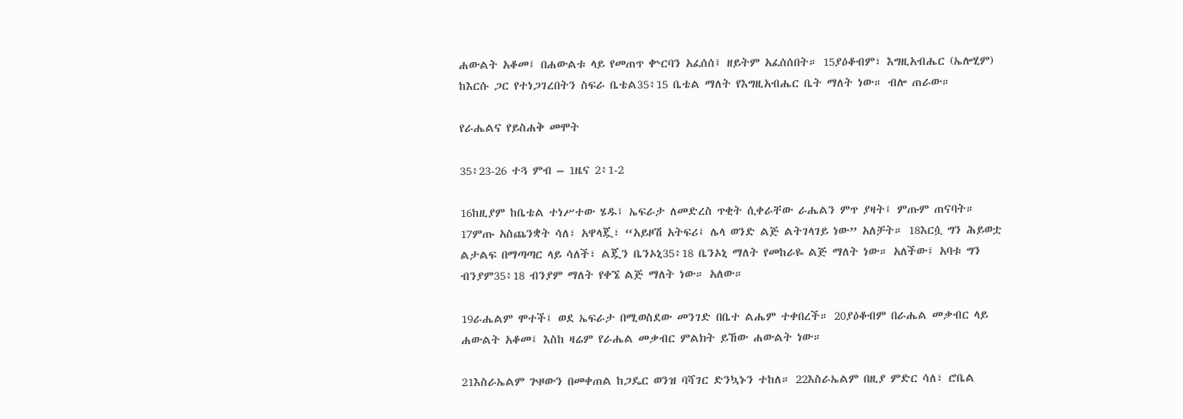ሐውልት አቆመ፤ በሐውልቱ ላይ የመጠጥ ቍርባን አፈሰሰ፤ ዘይትም አፈሰሰበት። 15ያዕቆብም፣ እግዚአብሔር (ኤሎሂም) ከእርሱ ጋር የተነጋገረበትን ስፍራ ቤቴል35፥15 ቤቴል ማለት የእግዚአብሔር ቤት ማለት ነው። ብሎ ጠራው።

የራሔልና የይስሐቅ መሞት

35፥23-26 ተጓ ምብ – 1ዜና 2፥1-2

16ከዚያም ከቤቴል ተነሥተው ሄዱ፤ ኤፍራታ ለመድረስ ጥቂት ሲቀራቸው ራሔልን ምጥ ያዛት፤ ምጡም ጠናባት። 17ምጡ አስጨንቋት ሳለ፣ አዋላጇ፣ “አይዞሽ አትፍሪ፤ ሌላ ወንድ ልጅ ልትገላገይ ነው” አለቻት። 18እርሷ ግን ሕይወቷ ልታልፍ በማጣጣር ላይ ሳለች፣ ልጇን ቤንኦኒ35፥18 ቤንኦኒ ማለት የመከራዬ ልጅ ማለት ነው። አለችው፤ አባቱ ግን ብንያም35፥18 ብንያም ማለት የቀኜ ልጅ ማለት ነው። አለው።

19ራሔልም ሞተች፤ ወደ ኤፍራታ በሚወስደው መንገድ በቤተ ልሔም ተቀበረች። 20ያዕቆብም በራሔል መቃብር ላይ ሐውልት አቆመ፤ እስከ ዛሬም የራሔል መቃብር ምልክት ይኸው ሐውልት ነው።

21እስራኤልም ጕዞውን በመቀጠል ከጋዴር ወንዝ ባሻገር ድንኳኑን ተከለ። 22እስራኤልም በዚያ ምድር ሳለ፣ ሮቤል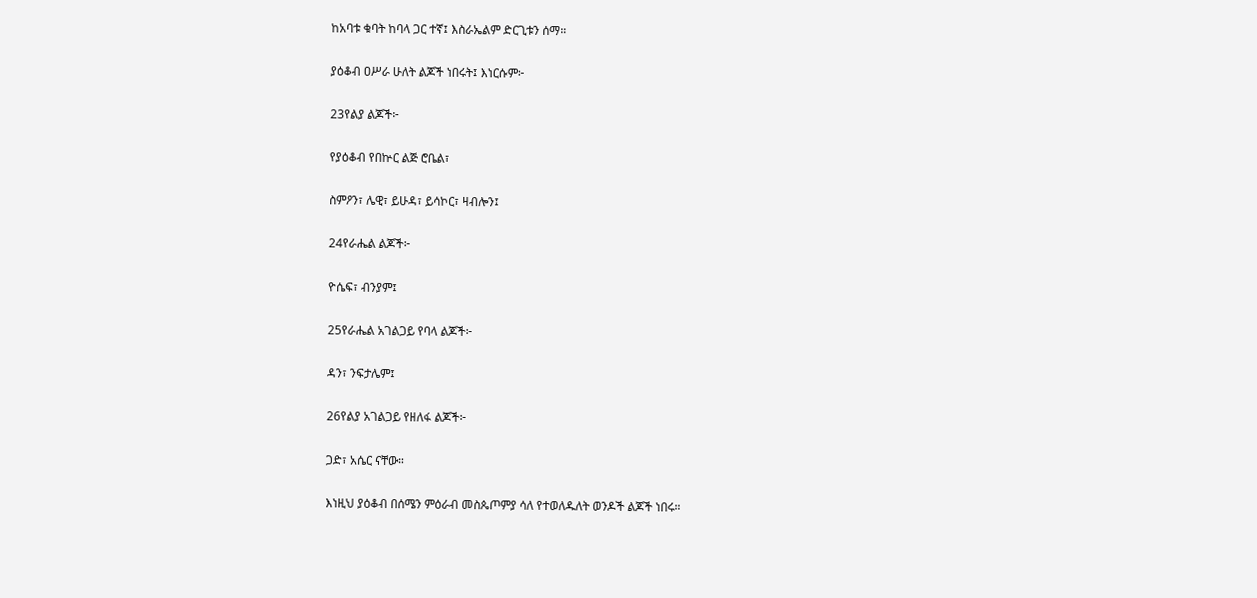ከአባቱ ቁባት ከባላ ጋር ተኛ፤ እስራኤልም ድርጊቱን ሰማ።

ያዕቆብ ዐሥራ ሁለት ልጆች ነበሩት፤ እነርሱም፦

23የልያ ልጆች፦

የያዕቆብ የበኵር ልጅ ሮቤል፣

ስምዖን፣ ሌዊ፣ ይሁዳ፣ ይሳኮር፣ ዛብሎን፤

24የራሔል ልጆች፦

ዮሴፍ፣ ብንያም፤

25የራሔል አገልጋይ የባላ ልጆች፦

ዳን፣ ንፍታሌም፤

26የልያ አገልጋይ የዘለፋ ልጆች፦

ጋድ፣ አሴር ናቸው።

እነዚህ ያዕቆብ በሰሜን ምዕራብ መስጴጦምያ ሳለ የተወለዱለት ወንዶች ልጆች ነበሩ።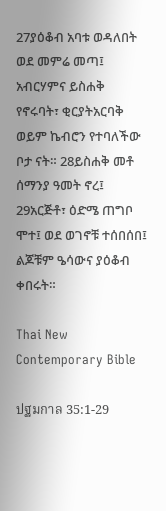27ያዕቆብ አባቱ ወዳለበት ወደ መምሬ መጣ፤ አብርሃምና ይስሐቅ የኖሩባት፣ ቂርያትአርባቅ ወይም ኬብሮን የተባለችው ቦታ ናት። 28ይስሐቅ መቶ ሰማንያ ዓመት ኖረ፤ 29አርጅቶ፣ ዕድሜ ጠግቦ ሞተ፤ ወደ ወገኖቹ ተሰበሰበ፤ ልጆቹም ዔሳውና ያዕቆብ ቀበሩት።

Thai New Contemporary Bible

ปฐมกาล 35:1-29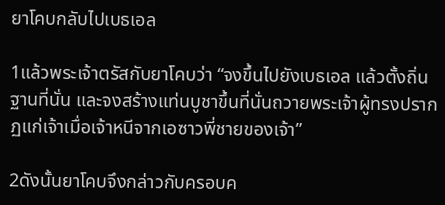ยาโคบกลับไปเบธเอล

1แล้วพระเจ้าตรัสกับยาโคบว่า “จงขึ้นไปยังเบธเอล แล้วตั้งถิ่นฐานที่นั่น และจงสร้างแท่นบูชาขึ้นที่นั่นถวายพระเจ้าผู้ทรงปรากฏแก่เจ้าเมื่อเจ้าหนีจากเอซาวพี่ชายของเจ้า”

2ดังนั้นยาโคบจึงกล่าวกับครอบค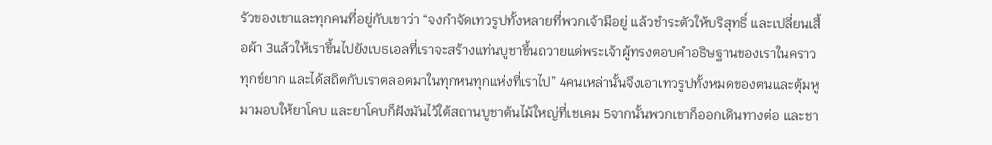รัวของเขาและทุกคนที่อยู่กับเขาว่า “จงกำจัดเทวรูปทั้งหลายที่พวกเจ้ามีอยู่ แล้วชำระตัวให้บริสุทธิ์ และเปลี่ยนเสื้อผ้า 3แล้วให้เราขึ้นไปยังเบธเอลที่เราจะสร้างแท่นบูชาขึ้นถวายแด่พระเจ้าผู้ทรงตอบคำอธิษฐานของเราในคราวทุกข์ยาก และได้สถิตกับเราตลอดมาในทุกหนทุกแห่งที่เราไป” 4คนเหล่านั้นจึงเอาเทวรูปทั้งหมดของตนและตุ้มหูมามอบให้ยาโคบ และยาโคบก็ฝังมันไว้ใต้สถานบูชาต้นไม้ใหญ่ที่เชเคม 5จากนั้นพวกเขาก็ออกเดินทางต่อ และชา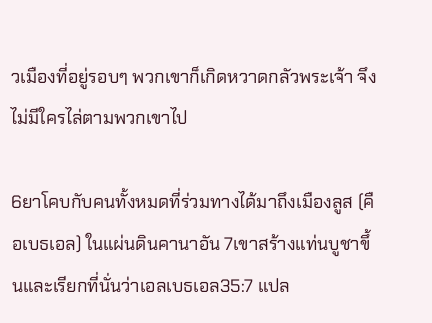วเมืองที่อยู่รอบๆ พวกเขาก็เกิดหวาดกลัวพระเจ้า จึงไม่มีใครไล่ตามพวกเขาไป

6ยาโคบกับคนทั้งหมดที่ร่วมทางได้มาถึงเมืองลูส (คือเบธเอล) ในแผ่นดินคานาอัน 7เขาสร้างแท่นบูชาขึ้นและเรียกที่นั่นว่าเอลเบธเอล35:7 แปล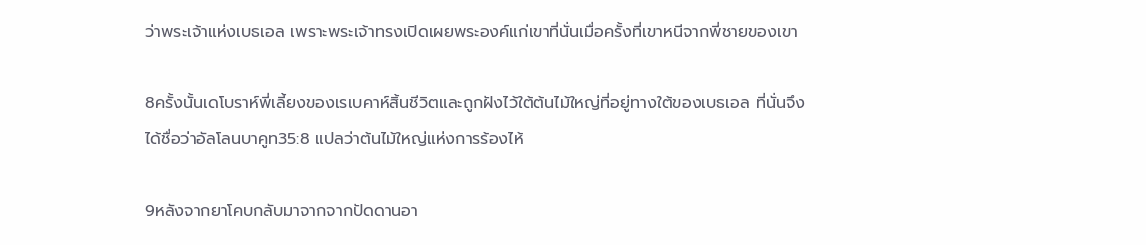ว่าพระเจ้าแห่งเบธเอล เพราะพระเจ้าทรงเปิดเผยพระองค์แก่เขาที่นั่นเมื่อครั้งที่เขาหนีจากพี่ชายของเขา

8ครั้งนั้นเดโบราห์พี่เลี้ยงของเรเบคาห์สิ้นชีวิตและถูกฝังไว้ใต้ต้นไม้ใหญ่ที่อยู่ทางใต้ของเบธเอล ที่นั่นจึงได้ชื่อว่าอัลโลนบาคูท35:8 แปลว่าต้นไม้ใหญ่แห่งการร้องไห้

9หลังจากยาโคบกลับมาจากจากปัดดานอา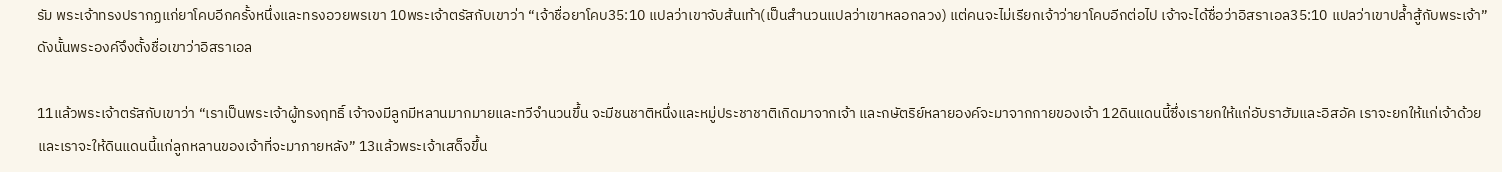รัม พระเจ้าทรงปรากฏแก่ยาโคบอีกครั้งหนึ่งและทรงอวยพรเขา 10พระเจ้าตรัสกับเขาว่า “เจ้าชื่อยาโคบ35:10 แปลว่าเขาจับส้นเท้า(เป็นสำนวนแปลว่าเขาหลอกลวง) แต่คนจะไม่เรียกเจ้าว่ายาโคบอีกต่อไป เจ้าจะได้ชื่อว่าอิสราเอล35:10 แปลว่าเขาปล้ำสู้กับพระเจ้า” ดังนั้นพระองค์จึงตั้งชื่อเขาว่าอิสราเอล

11แล้วพระเจ้าตรัสกับเขาว่า “เราเป็นพระเจ้าผู้ทรงฤทธิ์ เจ้าจงมีลูกมีหลานมากมายและทวีจำนวนขึ้น จะมีชนชาติหนึ่งและหมู่ประชาชาติเกิดมาจากเจ้า และกษัตริย์หลายองค์จะมาจากกายของเจ้า 12ดินแดนนี้ซึ่งเรายกให้แก่อับราฮัมและอิสอัค เราจะยกให้แก่เจ้าด้วย และเราจะให้ดินแดนนี้แก่ลูกหลานของเจ้าที่จะมาภายหลัง” 13แล้วพระเจ้าเสด็จขึ้น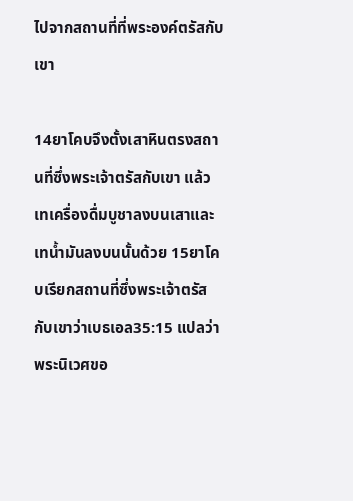ไปจากสถานที่ที่พระองค์ตรัสกับเขา

14ยาโคบจึงตั้งเสาหินตรงสถานที่ซึ่งพระเจ้าตรัสกับเขา แล้วเทเครื่องดื่มบูชาลงบนเสาและเทน้ำมันลงบนนั้นด้วย 15ยาโคบเรียกสถานที่ซึ่งพระเจ้าตรัสกับเขาว่าเบธเอล35:15 แปลว่าพระนิเวศขอ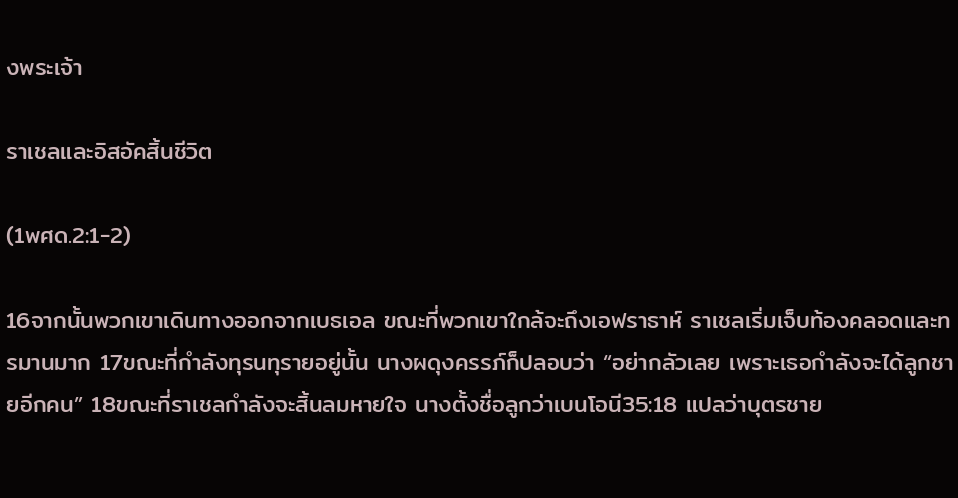งพระเจ้า

ราเชลและอิสอัคสิ้นชีวิต

(1พศด.2:1-2)

16จากนั้นพวกเขาเดินทางออกจากเบธเอล ขณะที่พวกเขาใกล้จะถึงเอฟราธาห์ ราเชลเริ่มเจ็บท้องคลอดและทรมานมาก 17ขณะที่กำลังทุรนทุรายอยู่นั้น นางผดุงครรภ์ก็ปลอบว่า “อย่ากลัวเลย เพราะเธอกำลังจะได้ลูกชายอีกคน” 18ขณะที่ราเชลกำลังจะสิ้นลมหายใจ นางตั้งชื่อลูกว่าเบนโอนี35:18 แปลว่าบุตรชาย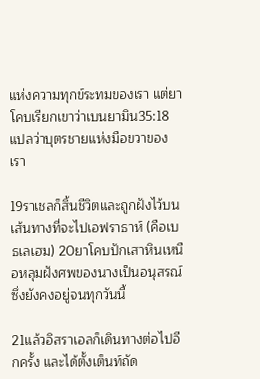แห่งความทุกข์ระทมของเรา แต่ยาโคบเรียกเขาว่าเบนยามิน35:18 แปลว่าบุตรชายแห่งมือขวาของเรา

19ราเชลก็สิ้นชีวิตและถูกฝังไว้บนเส้นทางที่จะไปเอฟราธาห์ (คือเบธเลเฮม) 20ยาโคบปักเสาหินเหนือหลุมฝังศพของนางเป็นอนุสรณ์ซึ่งยังคงอยู่จนทุกวันนี้

21แล้วอิสราเอลก็เดินทางต่อไปอีกครั้ง และได้ตั้งเต็นท์ถัด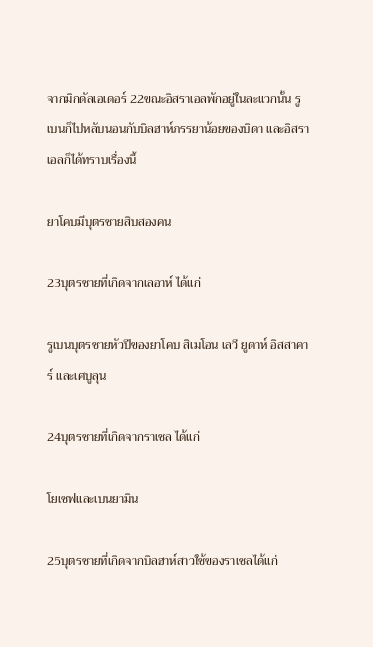จากมิกดัลเอเดอร์ 22ขณะอิสราเอลพักอยู่ในละแวกนั้น รูเบนก็ไปหลับนอนกับบิลฮาห์ภรรยาน้อยของบิดา และอิสราเอลก็ได้ทราบเรื่องนี้

ยาโคบมีบุตรชายสิบสองคน

23บุตรชายที่เกิดจากเลอาห์ ได้แก่

รูเบนบุตรชายหัวปีของยาโคบ สิเมโอน เลวี ยูดาห์ อิสสาคาร์ และเศบูลุน

24บุตรชายที่เกิดจากราเชล ได้แก่

โยเซฟและเบนยามิน

25บุตรชายที่เกิดจากบิลฮาห์สาวใช้ของราเชลได้แก่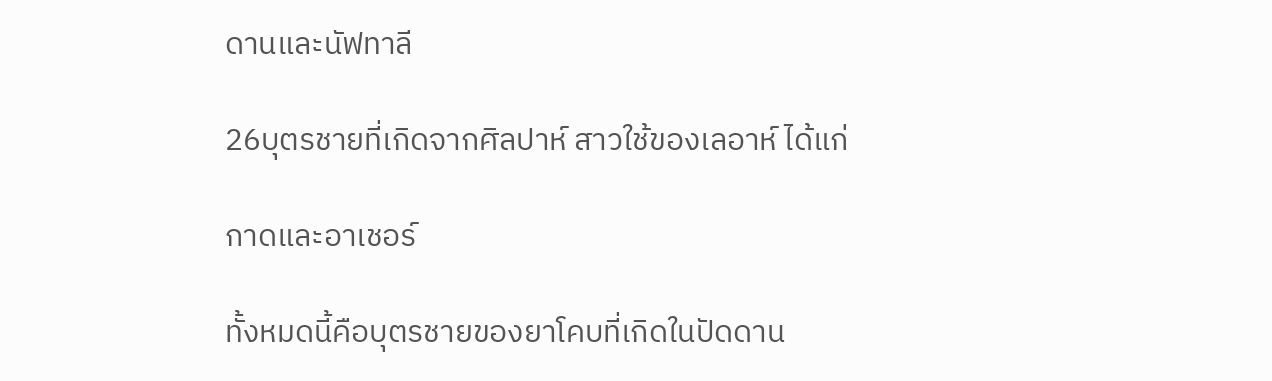ดานและนัฟทาลี

26บุตรชายที่เกิดจากศิลปาห์ สาวใช้ของเลอาห์ ได้แก่

กาดและอาเชอร์

ทั้งหมดนี้คือบุตรชายของยาโคบที่เกิดในปัดดาน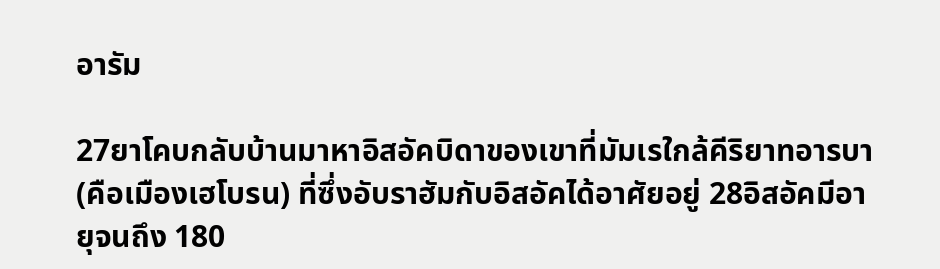อารัม

27ยาโคบกลับบ้านมาหาอิสอัคบิดาของเขาที่มัมเรใกล้คีริยาทอารบา (คือเมืองเฮโบรน) ที่ซึ่งอับราฮัมกับอิสอัคได้อาศัยอยู่ 28อิสอัคมีอายุจนถึง 180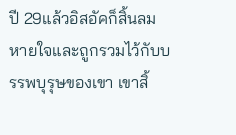ปี 29แล้วอิสอัคก็สิ้นลมหายใจและถูกรวมไว้กับบรรพบุรุษของเขา เขาสิ้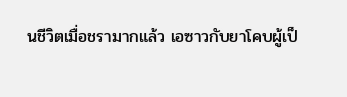นชีวิตเมื่อชรามากแล้ว เอซาวกับยาโคบผู้เป็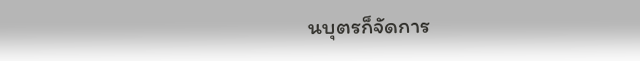นบุตรก็จัดการ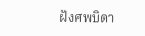ฝังศพบิดา